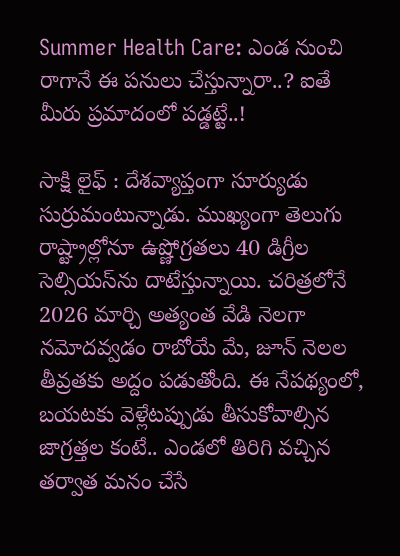Summer Health Care: ఎండ నుంచి రాగానే ఈ పనులు చేస్తున్నారా..? ఐతే మీరు ప్రమాదంలో పడ్డట్టే..!

సాక్షి లైఫ్ : దేశవ్యాప్తంగా సూర్యుడు సుర్రుమంటున్నాడు. ముఖ్యంగా తెలుగు రాష్ట్రాల్లోనూ ఉష్ణోగ్రతలు 40 డిగ్రీల సెల్సియస్‌ను దాటేస్తున్నాయి. చరిత్రలోనే 2026 మార్చి అత్యంత వేడి నెలగా నమోదవ్వడం రాబోయే మే, జూన్ నెలల తీవ్రతకు అద్దం పడుతోంది. ఈ నేపథ్యంలో, బయటకు వెళ్లేటప్పుడు తీసుకోవాల్సిన జాగ్రత్తల కంటే.. ఎండలో తిరిగి వచ్చిన తర్వాత మనం చేసే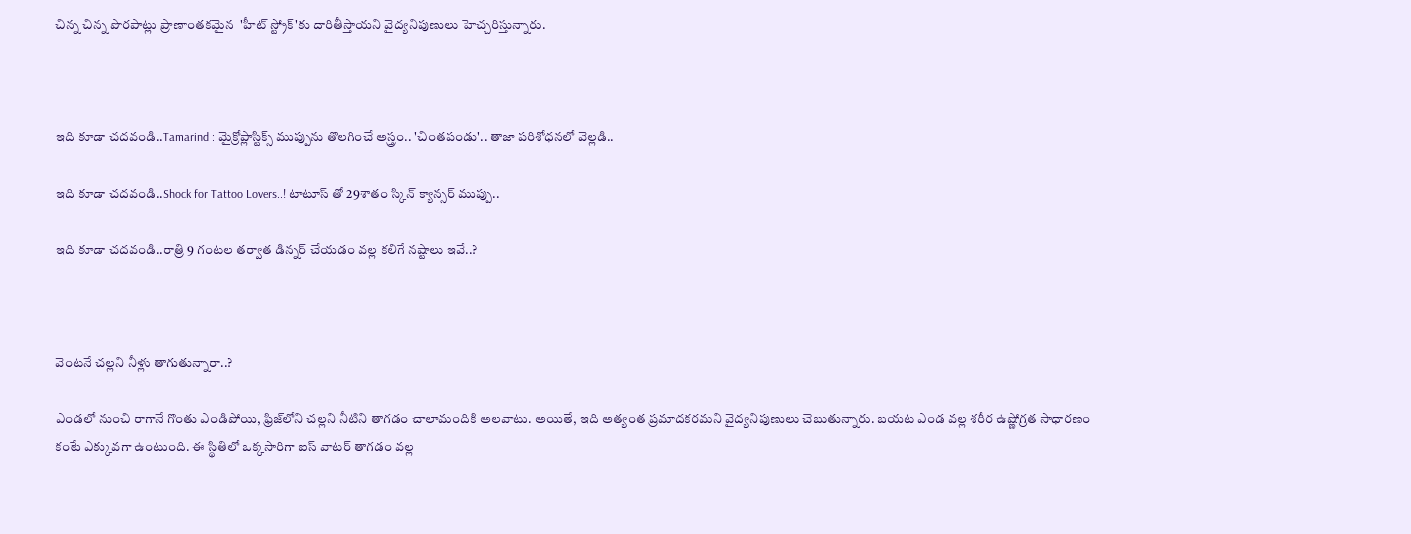చిన్న చిన్న పొరపాట్లు ప్రాణాంతకమైన  'హీట్ స్ట్రోక్'కు దారితీస్తాయని వైద్యనిపుణులు హెచ్చరిస్తున్నారు.



ఇది కూడా చదవండి..Tamarind : మైక్రోప్లాస్టిక్స్‌ ముప్పును తొలగించే అస్త్రం.. 'చింతపండు'.. తాజా పరిశోధనలో వెల్లడి..

ఇది కూడా చదవండి..Shock for Tattoo Lovers..! టాటూస్ తో 29శాతం స్కిన్ క్యాన్సర్ ముప్పు..

ఇది కూడా చదవండి..రాత్రి 9 గంటల తర్వాత డిన్నర్ చేయడం వల్ల కలిగే నష్టాలు ఇవే..?



వెంటనే చల్లని నీళ్లు తాగుతున్నారా..?

ఎండలో నుంచి రాగానే గొంతు ఎండిపోయి, ఫ్రిజ్‌లోని చల్లని నీటిని తాగడం చాలామందికి అలవాటు. అయితే, ఇది అత్యంత ప్రమాదకరమని వైద్యనిపుణులు చెబుతున్నారు. బయట ఎండ వల్ల శరీర ఉష్ణోగ్రత సాధారణం కంటే ఎక్కువగా ఉంటుంది. ఈ స్థితిలో ఒక్కసారిగా ఐస్ వాటర్ తాగడం వల్ల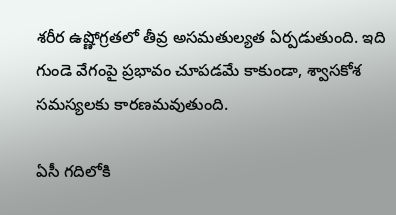శరీర ఉష్ణోగ్రతలో తీవ్ర అసమతుల్యత ఏర్పడుతుంది. ఇది గుండె వేగంపై ప్రభావం చూపడమే కాకుండా, శ్వాసకోశ సమస్యలకు కారణమవుతుంది.

ఏసీ గదిలోకి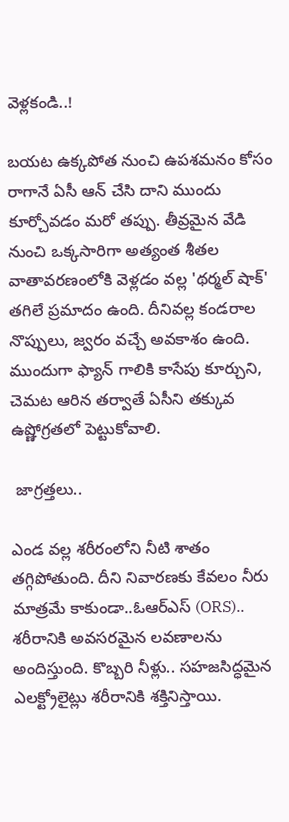వెళ్లకండి..!

బయట ఉక్కపోత నుంచి ఉపశమనం కోసం రాగానే ఏసీ ఆన్ చేసి దాని ముందు కూర్చోవడం మరో తప్పు. తీవ్రమైన వేడి నుంచి ఒక్కసారిగా అత్యంత శీతల వాతావరణంలోకి వెళ్లడం వల్ల 'థర్మల్ షాక్' తగిలే ప్రమాదం ఉంది. దీనివల్ల కండరాల నొప్పులు, జ్వరం వచ్చే అవకాశం ఉంది. ముందుగా ఫ్యాన్ గాలికి కాసేపు కూర్చుని, చెమట ఆరిన తర్వాతే ఏసీని తక్కువ ఉష్ణోగ్రతలో పెట్టుకోవాలి.

 జాగ్రత్తలు..

ఎండ వల్ల శరీరంలోని నీటి శాతం తగ్గిపోతుంది. దీని నివారణకు కేవలం నీరు మాత్రమే కాకుండా..ఓఆర్ఎస్ (ORS).. శరీరానికి అవసరమైన లవణాలను అందిస్తుంది. కొబ్బరి నీళ్లు.. సహజసిద్ధమైన ఎలక్ట్రోలైట్లు శరీరానికి శక్తినిస్తాయి.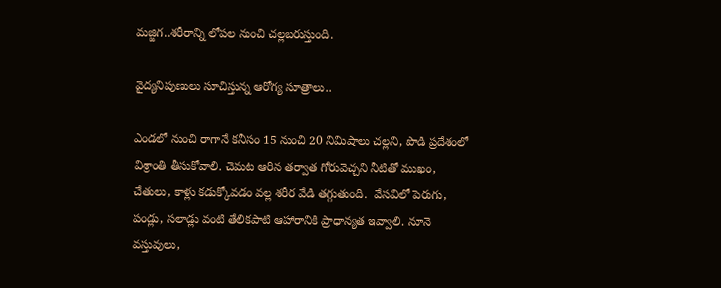మజ్జిగ..శరీరాన్ని లోపల నుంచి చల్లబరుస్తుంది.

వైద్యనిపుణులు సూచిస్తున్న ఆరోగ్య సూత్రాలు..

ఎండలో నుంచి రాగానే కనీసం 15 నుంచి 20 నిమిషాలు చల్లని, పొడి ప్రదేశంలో విశ్రాంతి తీసుకోవాలి. చెమట ఆరిన తర్వాత గోరువెచ్చని నీటితో ముఖం, చేతులు, కాళ్లు కడుక్కోవడం వల్ల శరీర వేడి తగ్గుతుంది.  వేసవిలో పెరుగు, పండ్లు, సలాడ్లు వంటి తేలికపాటి ఆహారానికి ప్రాధాన్యత ఇవ్వాలి. నూనె వస్తువులు,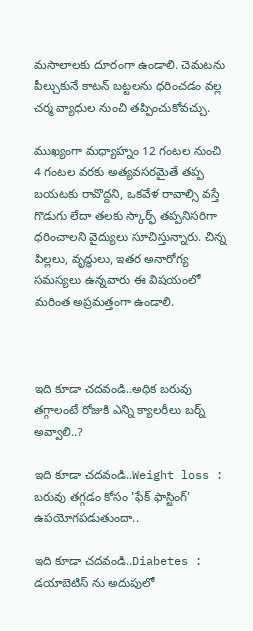మసాలాలకు దూరంగా ఉండాలి. చెమటను పీల్చుకునే కాటన్ బట్టలను ధరించడం వల్ల చర్మ వ్యాధుల నుంచి తప్పించుకోవచ్చు.

ముఖ్యంగా మధ్యాహ్నం 12 గంటల నుంచి 4 గంటల వరకు అత్యవసరమైతే తప్ప బయటకు రావొద్దని, ఒకవేళ రావాల్సి వస్తే గొడుగు లేదా తలకు స్కార్ఫ్ తప్పనిసరిగా ధరించాలని వైద్యులు సూచిస్తున్నారు. చిన్న పిల్లలు, వృద్ధులు, ఇతర అనారోగ్య సమస్యలు ఉన్నవారు ఈ విషయంలో మరింత అప్రమత్తంగా ఉండాలి.



ఇది కూడా చదవండి..అధిక బరువు తగ్గాలంటే రోజుకి ఎన్ని క్యాలరీలు బర్న్ అవ్వాలి..?

ఇది కూడా చదవండి..Weight loss : బరువు తగ్గడం కోసం 'ఫేక్ ఫాస్టింగ్' ఉపయోగపడుతుందా..

ఇది కూడా చదవండి..Diabetes : డయాబెటిస్ ను అదుపులో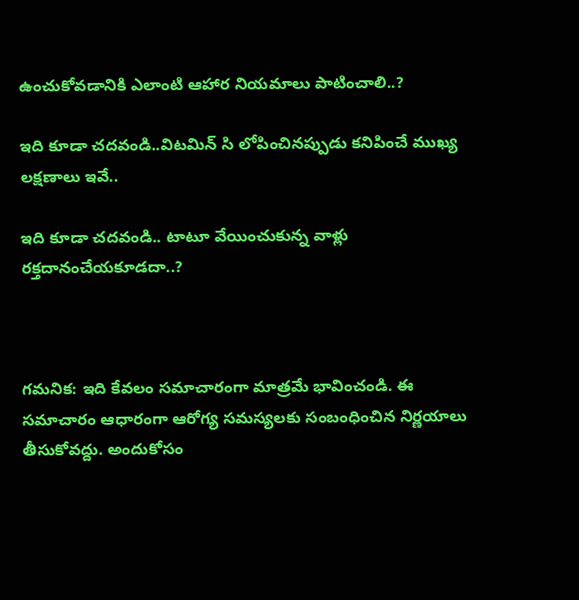ఉంచుకోవడానికి ఎలాంటి ఆహార నియమాలు పాటించాలి..?

ఇది కూడా చదవండి..విటమిన్ సి లోపించినప్పుడు కనిపించే ముఖ్య లక్షణాలు ఇవే..

ఇది కూడా చదవండి.. టాటూ వేయించుకున్న వాళ్లు రక్తదానంచేయకూడదా..?



గమనిక: ఇది కేవలం సమాచారంగా మాత్రమే భావించండి. ఈ సమాచారం ఆధారంగా ఆరోగ్య సమస్యలకు సంబంధించిన నిర్ణయాలు తీసుకోవద్దు. అందుకోసం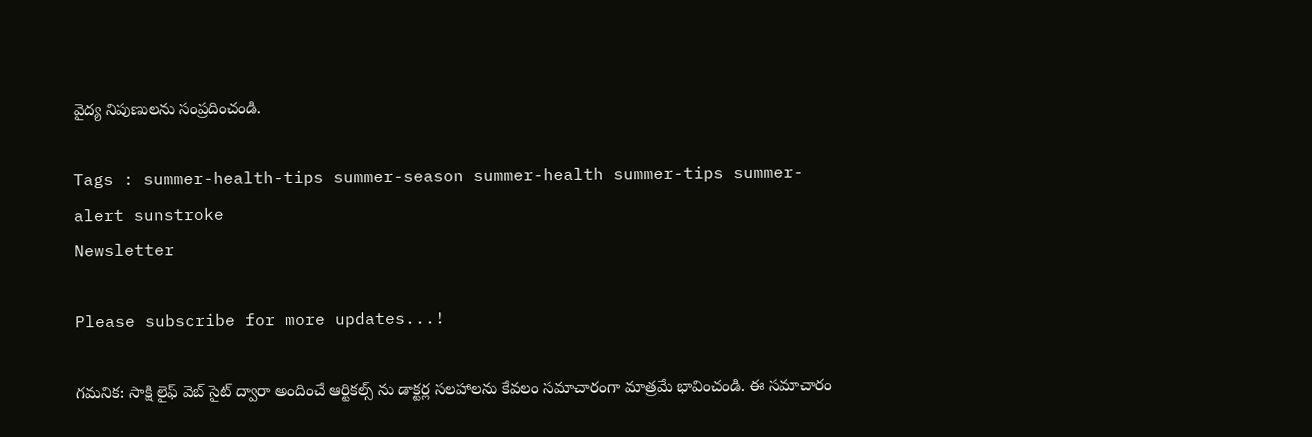వైద్య నిపుణులను సంప్రదించండి.

Tags : summer-health-tips summer-season summer-health summer-tips summer-alert sunstroke
Newsletter

Please subscribe for more updates...!

గమనిక: సాక్షి లైఫ్ వెబ్ సైట్ ద్వారా అందించే ఆర్టికల్స్ ను డాక్టర్ల సలహాలను కేవలం సమాచారంగా మాత్రమే భావించండి. ఈ సమాచారం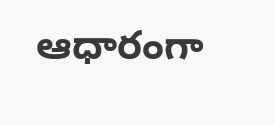ఆధారంగా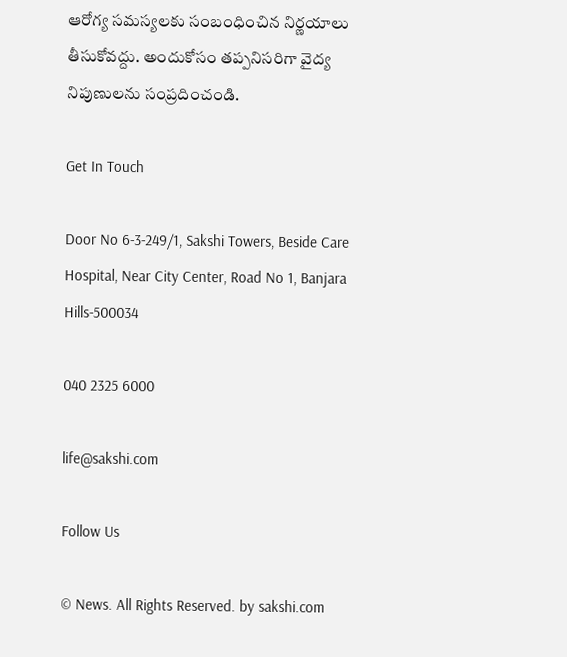ఆరోగ్య సమస్యలకు సంబంధించిన నిర్ణయాలు తీసుకోవద్దు. అందుకోసం తప్పనిసరిగా వైద్య నిపుణులను సంప్రదించండి.

Get In Touch

Door No 6-3-249/1, Sakshi Towers, Beside Care Hospital, Near City Center, Road No 1, Banjara Hills-500034

040 2325 6000

life@sakshi.com

Follow Us

© News. All Rights Reserved. by sakshi.com